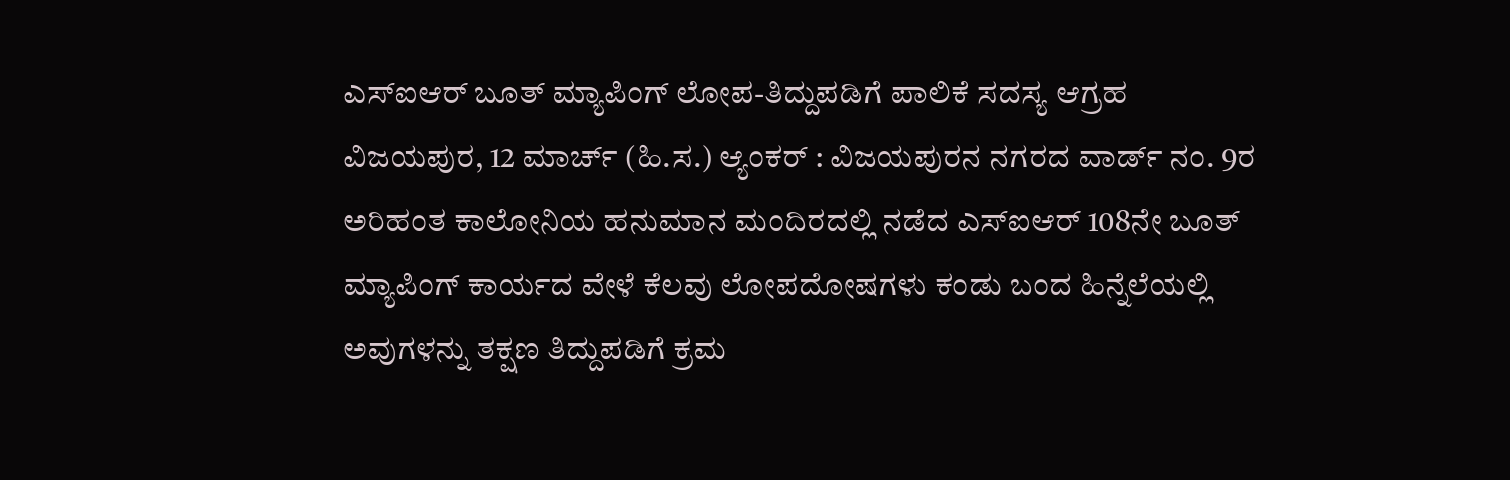ಎಸ್ಐಆರ್ ಬೂತ್ ಮ್ಯಾಪಿಂಗ್ ಲೋಪ-ತಿದ್ದುಪಡಿಗೆ ಪಾಲಿಕೆ ಸದಸ್ಯ ಆಗ್ರಹ
ವಿಜಯಪುರ, 12 ಮಾರ್ಚ್ (ಹಿ.ಸ.) ಆ್ಯಂಕರ್ : ವಿಜಯಪುರನ ನಗರದ ವಾರ್ಡ್ ನಂ. 9ರ ಅರಿಹಂತ ಕಾಲೋನಿಯ ಹನುಮಾನ ಮಂದಿರದಲ್ಲಿ ನಡೆದ ಎಸ್ಐಆರ್ 108ನೇ ಬೂತ್ ಮ್ಯಾಪಿಂಗ್ ಕಾರ್ಯದ ವೇಳೆ ಕೆಲವು ಲೋಪದೋಷಗಳು ಕಂಡು ಬಂದ ಹಿನ್ನೆಲೆಯಲ್ಲಿ ಅವುಗಳನ್ನು ತಕ್ಷಣ ತಿದ್ದುಪಡಿಗೆ ಕ್ರಮ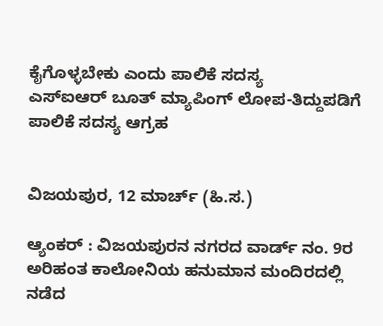ಕೈಗೊಳ್ಳಬೇಕು ಎಂದು ಪಾಲಿಕೆ ಸದಸ್ಯ
ಎಸ್ಐಆರ್ ಬೂತ್ ಮ್ಯಾಪಿಂಗ್ ಲೋಪ-ತಿದ್ದುಪಡಿಗೆ ಪಾಲಿಕೆ ಸದಸ್ಯ ಆಗ್ರಹ


ವಿಜಯಪುರ, 12 ಮಾರ್ಚ್ (ಹಿ.ಸ.)

ಆ್ಯಂಕರ್ : ವಿಜಯಪುರನ ನಗರದ ವಾರ್ಡ್ ನಂ. 9ರ ಅರಿಹಂತ ಕಾಲೋನಿಯ ಹನುಮಾನ ಮಂದಿರದಲ್ಲಿ ನಡೆದ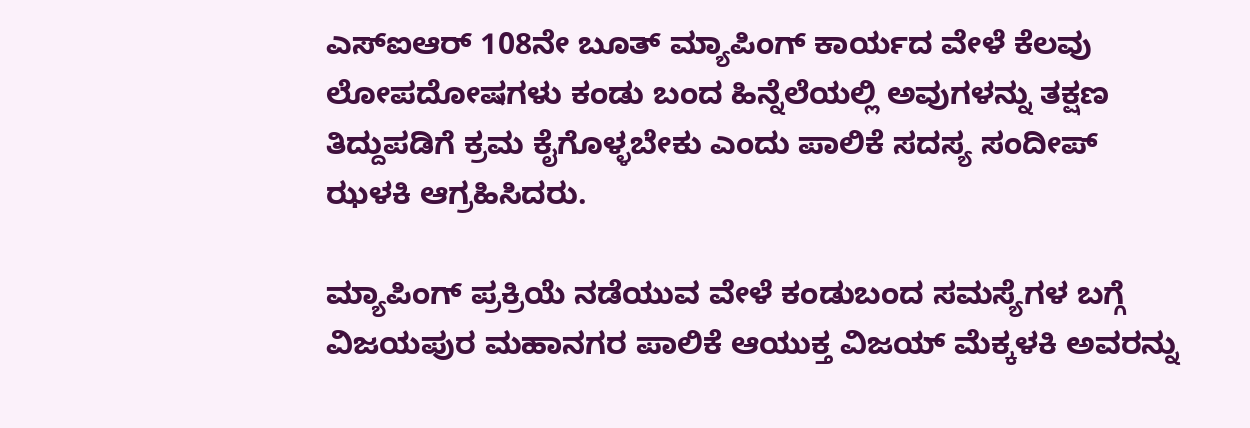ಎಸ್ಐಆರ್ 108ನೇ ಬೂತ್ ಮ್ಯಾಪಿಂಗ್ ಕಾರ್ಯದ ವೇಳೆ ಕೆಲವು ಲೋಪದೋಷಗಳು ಕಂಡು ಬಂದ ಹಿನ್ನೆಲೆಯಲ್ಲಿ ಅವುಗಳನ್ನು ತಕ್ಷಣ ತಿದ್ದುಪಡಿಗೆ ಕ್ರಮ ಕೈಗೊಳ್ಳಬೇಕು ಎಂದು ಪಾಲಿಕೆ ಸದಸ್ಯ ಸಂದೀಪ್ ಝಳಕಿ ಆಗ್ರಹಿಸಿದರು.

ಮ್ಯಾಪಿಂಗ್ ಪ್ರಕ್ರಿಯೆ ನಡೆಯುವ ವೇಳೆ ಕಂಡುಬಂದ ಸಮಸ್ಯೆಗಳ ಬಗ್ಗೆ ವಿಜಯಪುರ ಮಹಾನಗರ ಪಾಲಿಕೆ ಆಯುಕ್ತ ವಿಜಯ್ ಮೆಕ್ಕಳಕಿ ಅವರನ್ನು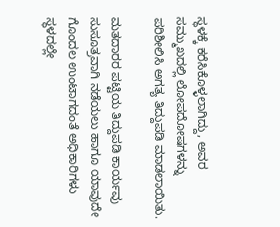ಸ್ಥಳಕ್ಕೆ ಕರೆಸಿಕೊಳ್ಳಲಾಗಿದ್ದು, ಅವರ ಸಮ್ಮುಖದಲ್ಲಿ ಲೋಪದೋಷಗಳನ್ನು ಪರಿಶೀಲಿಸಿ ಅಗತ್ಯ ತಿದ್ದುಪಡಿ ಮಾಡಲಾಯಿತು.

ಮತದಾರರ ಪಟ್ಟಿಯ ತಿದ್ದುಪಡಿ ಕಾರ್ಯವು ಸುಸೂತ್ರವಾಗಿ ನಡೆಯಲು ಹಾಗೂ ಯಾವುದೇ ಗೊಂದಲ ಉಂಟಾಗದಂತೆ ಅಧಿಕಾರಿಗಳು ಸ್ಥಳದಲ್ಲೇ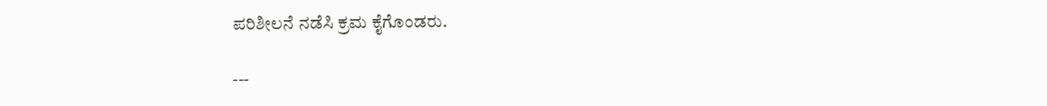ಪರಿಶೀಲನೆ ನಡೆಸಿ ಕ್ರಮ ಕೈಗೊಂಡರು.

---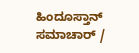ಹಿಂದೂಸ್ತಾನ್ ಸಮಾಚಾರ್ /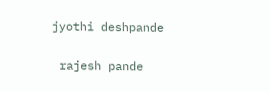jyothi deshpande


 rajesh pande